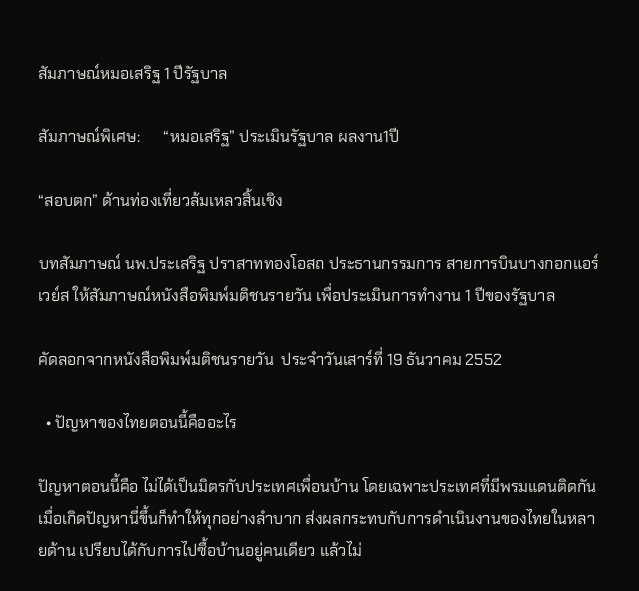สัมภาษณ์หมอเสริฐ 1 ปีรัฐบาล

สัมภาษณ์พิเศษ:      “หมอเสริฐ” ประเมินรัฐบาล ผลงาน1ปี

“สอบตก” ด้านท่องเที่ยวล้มเหลวสิ้นเชิง

บทสัมภาษณ์ นพ.ประเสริฐ ปราสาททองโอสถ ประธานกรรมการ สายการบินบางกอกแอร์เวย์ส ให้สัมภาษณ์หนังสือพิมพ์มติชนรายวัน เพื่อประเมินการทำงาน 1 ปีของรัฐบาล

คัดลอกจากหนังสือพิมพ์มติชนรายวัน  ประจำวันเสาร์ที่ 19 ธันวาคม 2552

  • ปัญหาของไทยตอนนี้คืออะไร

ปัญหาตอนนี้คือ ไม่ได้เป็นมิตรกับประเทศเพื่อนบ้าน โดยเฉพาะประเทศที่มีพรมแดนติดกันเมื่อเกิดปัญหานี่ขึ้นก็ทำให้ทุกอย่างลำบาก ส่งผลกระทบกับการดำเนินงานของไทยในหลายด้าน เปรียบได้กับการไปซื้อบ้านอยู่คนเดียว แล้วไม่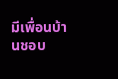มีเพื่อนบ้านชอบ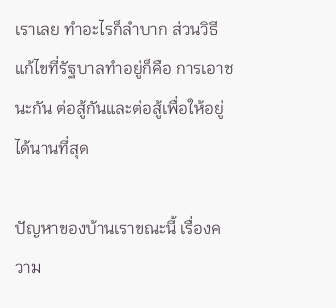เราเลย ทำอะไรก็ลำบาก ส่วนวิธีแก้ไขที่รัฐบาลทำอยู่ก็คือ การเอาชนะกัน ต่อสู้กันและต่อสู้เพื่อให้อยู่ได้นานที่สุด

ปัญหาของบ้านเราขณะนี้ เรื่องความ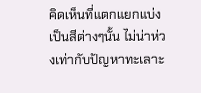คิดเห็นที่แตกแยกแบ่งเป็นสีต่างๆนั้น ไม่น่าห่วงเท่ากับปัญหาทะเลาะ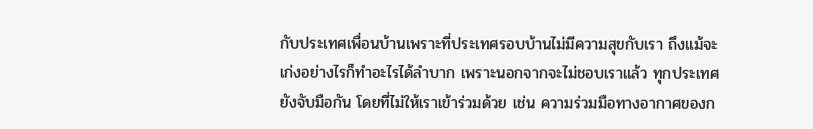กับประเทศเพื่อนบ้านเพราะที่ประเทศรอบบ้านไม่มีความสุขกับเรา ถึงแม้จะเก่งอย่างไรก็ทำอะไรได้ลำบาก เพราะนอกจากจะไม่ชอบเราแล้ว ทุกประเทศยังจับมือกัน โดยที่ไม่ให้เราเข้าร่วมด้วย เช่น ความร่วมมือทางอากาศของก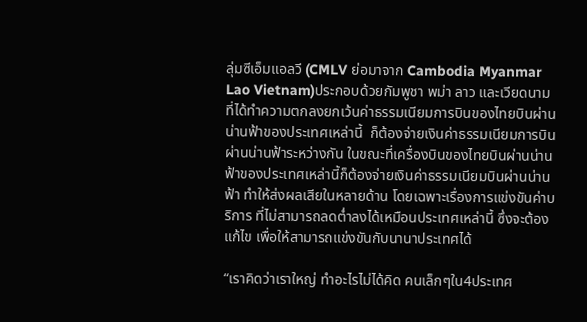ลุ่มซีเอ็มแอลวี (CMLV ย่อมาจาก Cambodia Myanmar Lao Vietnam)ประกอบด้วยกัมพูชา พม่า ลาว และเวียดนาม ที่ได้ทำความตกลงยกเว้นค่าธรรมเนียมการบินของไทยบินผ่านน่านฟ้าของประเทศเหล่านี้  ก็ต้องจ่ายเงินค่าธรรมเนียมการบินผ่านน่านฟ้าระหว่างกัน ในขณะที่เครื่องบินของไทยบินผ่านน่านฟ้าของประเทศเหล่านี้ก็ต้องจ่ายเงินค่าธรรมเนียมบินผ่านน่านฟ้า ทำให้ส่งผลเสียในหลายด้าน โดยเฉพาะเรื่องการแข่งขันค่าบริการ ที่ไม่สามารถลดต่ำลงได้เหมือนประเทศเหล่านี้ ซึ่งจะต้องแก้ไข เพื่อให้สามารถแข่งขันกับนานาประเทศได้

“เราคิดว่าเราใหญ่ ทำอะไรไม่ได้คิด คนเล็กๆใน4ประเทศ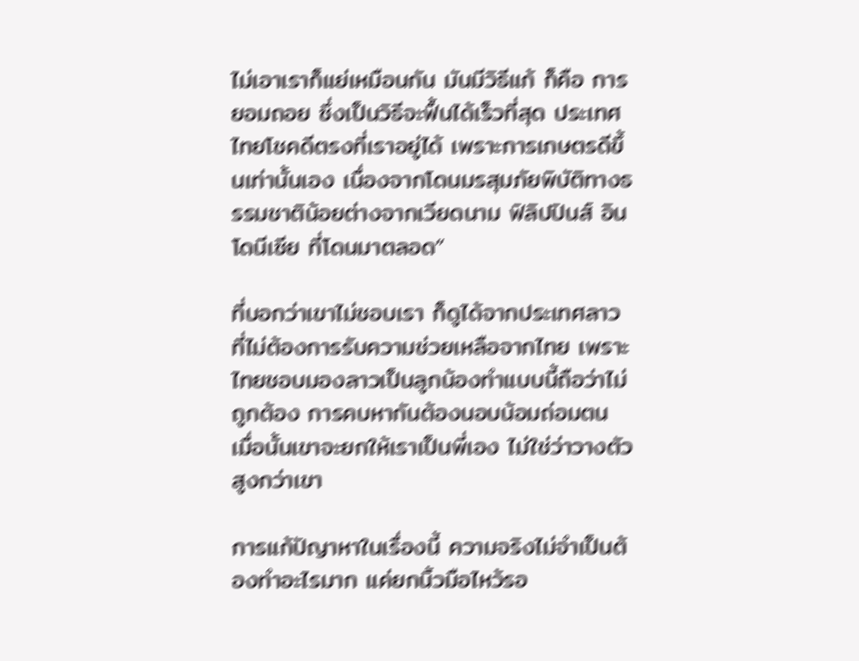ไม่เอาเราก็แย่เหมือนกัน มันมีวิธีแก้ ก็คือ การยอมถอย ซึ่งเป็นวิธีจะฟื้นได้เร็วที่สุด ประเทศไทยโชคดีตรงที่เราอยู่ได้ เพราะการเกษตรดีขึ้นเท่านั้นเอง เนื่องจากโดนมรสุมภัยพิบัติทางธรรมชาติน้อยต่างจากเวียดนาม ฟิลิปปินส์ อินโดนีเซีย ที่โดนมาตลอด”

ที่บอกว่าเขาไม่ชอบเรา ก็ดูได้จากประเทศลาวที่ไม่ต้องการรับความช่วยเหลือจากไทย เพราะไทยชอบมองลาวเป็นลูกน้องทำแบบนี้ถือว่าไม่ถูกต้อง การคบหากันต้องนอบน้อมถ่อมตน เมื่อนั้นเขาจะยกให้เราเป็นพี่เอง ไม่ใช่ว่าวางตัวสูงกว่าเขา

การแก้ปัญาหาในเรื่องนี้ ความจริงไม่จำเป็นต้องทำอะไรมาก แค่ยกนิ้วมือไหว้รอ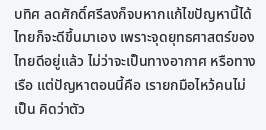บทิศ ลดศักดิ์ศรีลงก็จบหากแก้ไขปัญหานี้ได้ ไทยก็จะดีขึ้นมาเอง เพราะจุดยุทธศาสตร์ของไทยดีอยู่แล้ว ไม่ว่าจะเป็นทางอากาศ หรือทางเรือ แต่ปัญหาตอนนี้คือ เรายกมือไหว้คนไม่เป็น คิดว่าตัว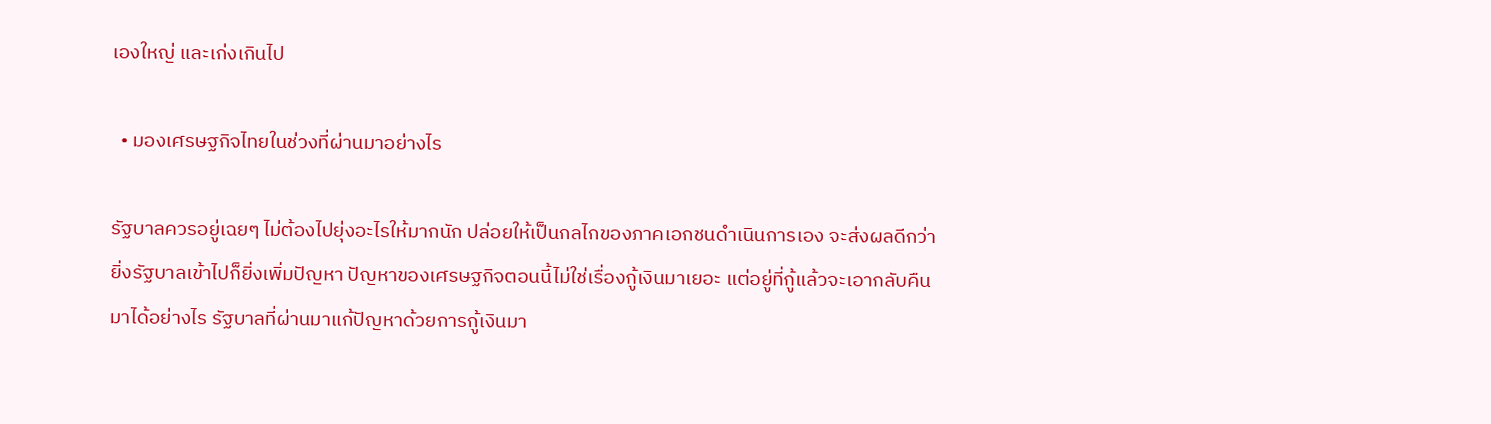เองใหญ่ และเก่งเกินไป

  • มองเศรษฐกิจไทยในช่วงที่ผ่านมาอย่างไร

รัฐบาลควรอยู่เฉยๆ ไม่ต้องไปยุ่งอะไรให้มากนัก ปล่อยให้เป็นกลไกของภาคเอกชนดำเนินการเอง จะส่งผลดีกว่า ยิ่งรัฐบาลเข้าไปก็ยิ่งเพิ่มปัญหา ปัญหาของเศรษฐกิจตอนนี้ไม่ใช่เรื่องกู้เงินมาเยอะ แต่อยู่ที่กู้แล้วจะเอากลับคืนมาได้อย่างไร รัฐบาลที่ผ่านมาแก้ปัญหาด้วยการกู้เงินมา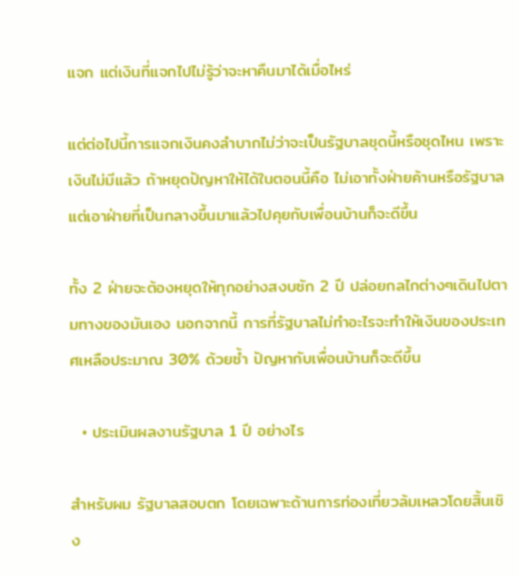แจก แต่เงินที่แจกไปไม่รู้ว่าจะหาคืนมาได้เมื่อไหร่

แต่ต่อไปนี้การแจกเงินคงลำบากไม่ว่าจะเป็นรัฐบาลชุดนี้หรือชุดไหน เพราะเงินไม่มีแล้ว ถ้าหยุดปัญหาให้ได้ในตอนนี้คือ ไม่เอาทั้งฝ่ายค้านหรือรัฐบาลแต่เอาฝ่ายที่เป็นกลางขึ้นมาแล้วไปคุยกับเพื่อนบ้านก็จะดีขึ้น

ทั้ง 2 ฝ่ายจะต้องหยุดให้ทุกอย่างสงบซัก 2 ปี ปล่อยกลไกต่างๆเดินไปตามทางของมันเอง นอกจากนี้ การที่รัฐบาลไม่ทำอะไรจะทำให้เงินของประเทศเหลือประมาณ 30% ด้วยซ้ำ ปัญหากับเพื่อนบ้านก็จะดีขึ้น

  • ประเมินผลงานรัฐบาล 1 ปี อย่างไร

สำหรับผม รัฐบาลสอบตก โดยเฉพาะด้านการท่องเที่ยวล้มเหลวโดยสิ้นเชิง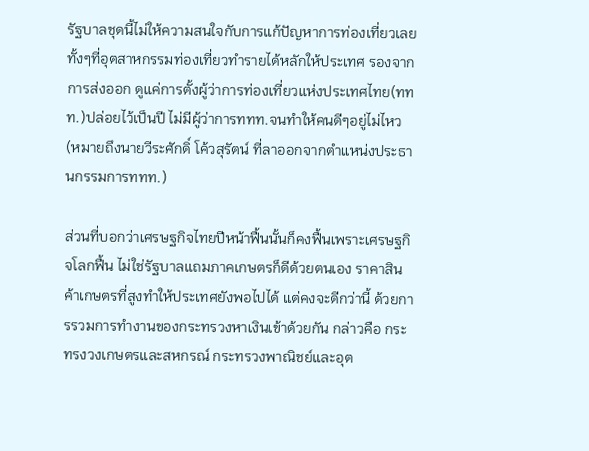รัฐบาลชุดนี้ไม่ให้ความสนใจกับการแก้ปัญหาการท่องเที่ยวเลย ทั้งๆที่อุตสาหกรรมท่องเที่ยวทำรายได้หลักให้ประเทศ รองจากการส่งออก ดูแค่การตั้งผู้ว่าการท่องเที่ยวแห่งประเทศไทย(ททท.)ปล่อยไว้เป็นปี ไม่มีผู้ว่าการททท.จนทำให้คนดีๆอยู่ไม่ไหว(หมายถึงนายวีระศักดิ์ โค้วสุรัตน์ ที่ลาออกจากตำแหน่งประธานกรรมการททท.)

ส่วนที่บอกว่าเศรษฐกิจไทยปีหน้าฟื้นนั้นก็คงฟื้นเพราะเศรษฐกิจโลกฟื้น ไม่ใช่รัฐบาลแถมภาคเกษตรก็ดีด้วยตนเอง ราคาสินค้าเกษตรที่สูงทำให้ประเทศยังพอไปได้ แต่คงจะดีกว่านี้ ด้วยการรวมการทำงานของกระทรวงหาเงินเข้าด้วยกัน กล่าวคือ กระทรงวงเกษตรและสหกรณ์ กระทรวงพาณิชย์และอุต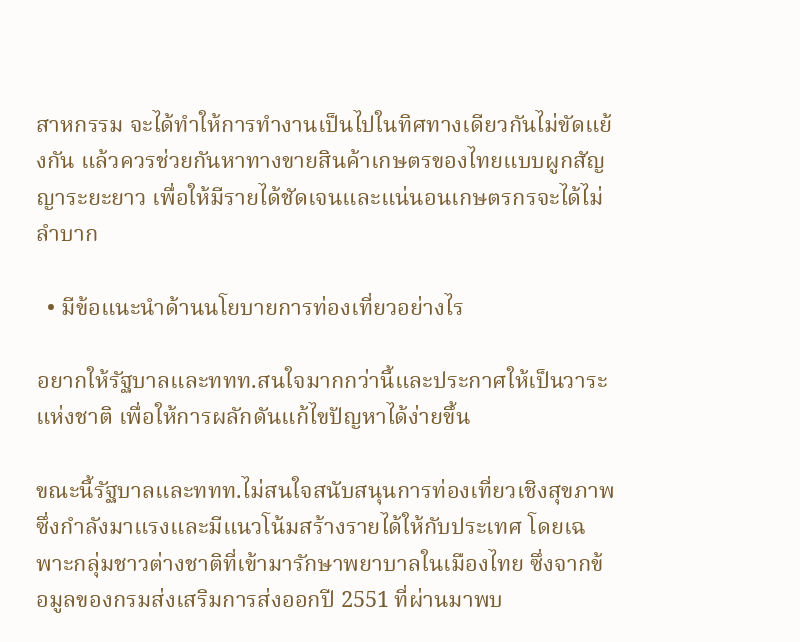สาหกรรม จะได้ทำให้การทำงานเป็นไปในทิศทางเดียวกันไม่ขัดแย้งกัน แล้วควรช่วยกันหาทางขายสินค้าเกษตรของไทยแบบผูกสัญญาระยะยาว เพื่อให้มีรายได้ชัดเจนและแน่นอนเกษตรกรจะได้ไม่ลำบาก

  • มีข้อแนะนำด้านนโยบายการท่องเที่ยวอย่างไร

อยากให้รัฐบาลและททท.สนใจมากกว่านี้และประกาศให้เป็นวาระแห่งชาติ เพื่อให้การผลักดันแก้ไขปัญหาได้ง่ายขึ้น

ขณะนี้รัฐบาลและททท.ไม่สนใจสนับสนุนการท่องเที่ยวเชิงสุขภาพ ซึ่งกำลังมาแรงและมีแนวโน้มสร้างรายได้ให้กับประเทศ โดยเฉพาะกลุ่มชาวต่างชาติที่เข้ามารักษาพยาบาลในเมืองไทย ซึ่งจากข้อมูลของกรมส่งเสริมการส่งออกปี 2551 ที่ผ่านมาพบ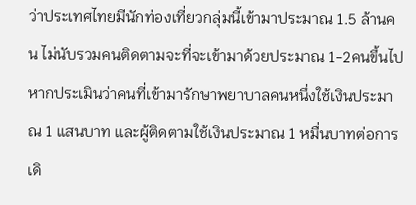ว่าประเทศไทยมีนักท่องเที่ยวกลุ่มนี้เข้ามาประมาณ 1.5 ล้านคน ไม่นับรวมคนติดตามจะที่จะเข้ามาด้วยประมาณ 1-2คนขึ้นไปหากประเมินว่าคนที่เข้ามารักษาพยาบาลคนหนึ่งใช้เงินประมาณ 1 แสนบาท และผู้ติดตามใช้เงินประมาณ 1 หมื่นบาทต่อการเดิ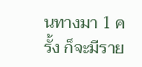นทางมา 1 ครั้ง ก็จะมีราย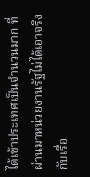ได้เข้าประเทศเป็นจำนวนมาก ที่ผ่านมาหน่วยงานรัฐไม่ได้เอาจริงกับเรื่อ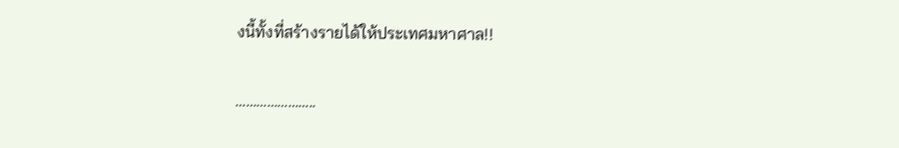งนี้ทั้งที่สร้างรายได้ให้ประเทศมหาศาล!!

…………………..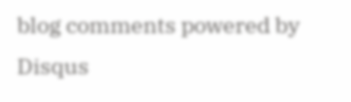blog comments powered by Disqus